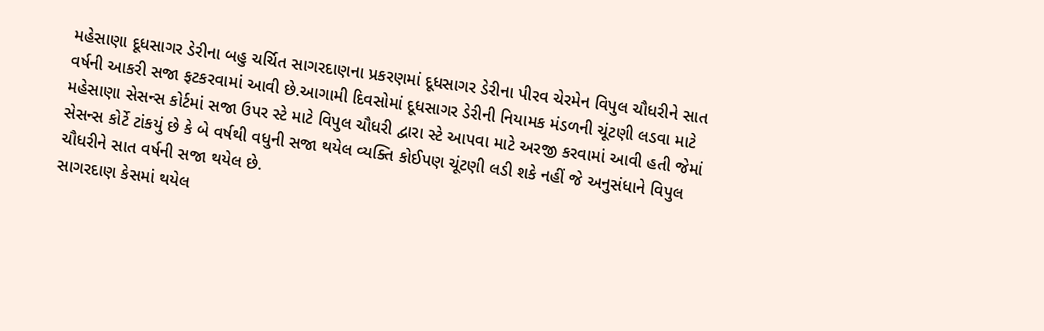મહેસાણા દૂધસાગર ડેરીના બહુ ચર્ચિત સાગરદાણના પ્રકરણમાં દૂધસાગર ડેરીના પીરવ ચેરમેન વિપુલ ચૌધરીને સાત વર્ષની આકરી સજા ફટકરવામાં આવી છે.આગામી દિવસોમાં દૂધસાગર ડેરીની નિયામક મંડળની ચૂંટણી લડવા માટે મહેસાણા સેસન્સ કોર્ટમાં સજા ઉપર સ્ટે માટે વિપુલ ચૌધરી દ્વારા સ્ટે આપવા માટે અરજી કરવામાં આવી હતી જેમાં સેસન્સ કોર્ટે ટાંકયું છે કે બે વર્ષથી વધુની સજા થયેલ વ્યક્તિ કોઈપણ ચૂંટણી લડી શકે નહીં જે અનુસંધાને વિપુલ ચૌધરીને સાત વર્ષની સજા થયેલ છે.
સાગરદાણ કેસમાં થયેલ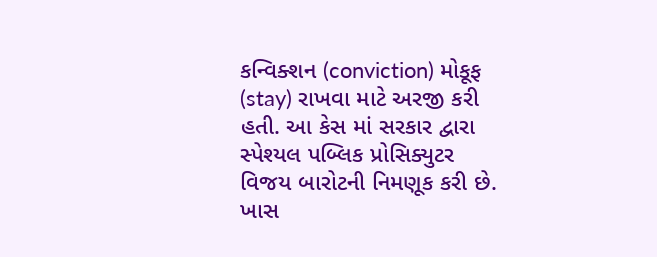કન્વિક્શન (conviction) મોકૂફ (stay) રાખવા માટે અરજી કરી હતી. આ કેસ માં સરકાર દ્વારા સ્પેશ્યલ પબ્લિક પ્રોસિક્યુટર વિજય બારોટની નિમણૂક કરી છે. ખાસ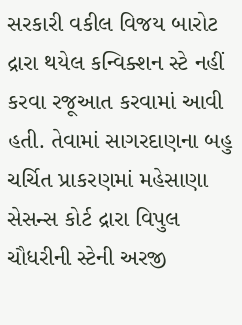સરકારી વકીલ વિજય બારોટ દ્રારા થયેલ કન્વિક્શન સ્ટે નહીં કરવા રજૂઆત કરવામાં આવી હતી. તેવામાં સાગરદાણના બહુ ચર્ચિત પ્રાકરણમાં મહેસાણા સેસન્સ કોર્ટ દ્રારા વિપુલ ચૌધરીની સ્ટેની અરજી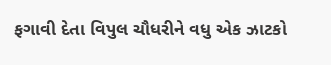ફગાવી દેતા વિપુલ ચૌધરીને વધુ એક ઝાટકો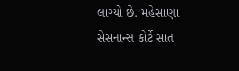લાગ્યો છે. મહેસાણા સેસનાન્સ કોર્ટે સાત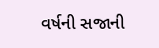વર્ષની સજાની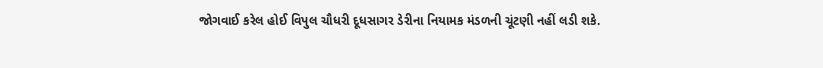જોગવાઈ કરેલ હોઈ વિપુલ ચૌધરી દૂધસાગર ડેરીના નિયામક મંડળની ચૂંટણી નહીં લડી શકે.